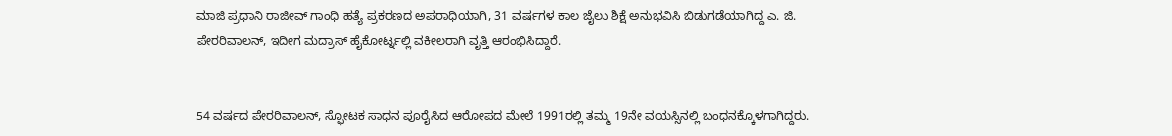ಮಾಜಿ ಪ್ರಧಾನಿ ರಾಜೀವ್ ಗಾಂಧಿ ಹತ್ಯೆ ಪ್ರಕರಣದ ಅಪರಾಧಿಯಾಗಿ, 31 ವರ್ಷಗಳ ಕಾಲ ಜೈಲು ಶಿಕ್ಷೆ ಅನುಭವಿಸಿ ಬಿಡುಗಡೆಯಾಗಿದ್ದ ಎ. ಜಿ. ಪೇರರಿವಾಲನ್, ಇದೀಗ ಮದ್ರಾಸ್ ಹೈಕೋರ್ಟ್ನಲ್ಲಿ ವಕೀಲರಾಗಿ ವೃತ್ತಿ ಆರಂಭಿಸಿದ್ದಾರೆ.


54 ವರ್ಷದ ಪೇರರಿವಾಲನ್, ಸ್ಫೋಟಕ ಸಾಧನ ಪೂರೈಸಿದ ಆರೋಪದ ಮೇಲೆ 1991ರಲ್ಲಿ ತಮ್ಮ 19ನೇ ವಯಸ್ಸಿನಲ್ಲಿ ಬಂಧನಕ್ಕೊಳಗಾಗಿದ್ದರು.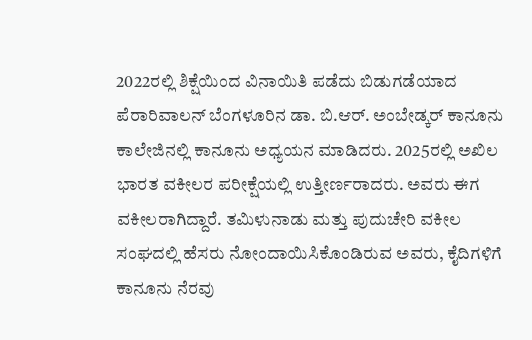2022ರಲ್ಲಿ ಶಿಕ್ಷೆಯಿಂದ ವಿನಾಯಿತಿ ಪಡೆದು ಬಿಡುಗಡೆಯಾದ ಪೆರಾರಿವಾಲನ್ ಬೆಂಗಳೂರಿನ ಡಾ. ಬಿ.ಆರ್. ಅಂಬೇಡ್ಕರ್ ಕಾನೂನು ಕಾಲೇಜಿನಲ್ಲಿ ಕಾನೂನು ಅಧ್ಯಯನ ಮಾಡಿದರು. 2025ರಲ್ಲಿ ಅಖಿಲ ಭಾರತ ವಕೀಲರ ಪರೀಕ್ಷೆಯಲ್ಲಿ ಉತ್ತೀರ್ಣರಾದರು. ಅವರು ಈಗ ವಕೀಲರಾಗಿದ್ದಾರೆ. ತಮಿಳುನಾಡು ಮತ್ತು ಪುದುಚೇರಿ ವಕೀಲ ಸಂಘದಲ್ಲಿ ಹೆಸರು ನೋಂದಾಯಿಸಿಕೊಂಡಿರುವ ಅವರು, ಕೈದಿಗಳಿಗೆ ಕಾನೂನು ನೆರವು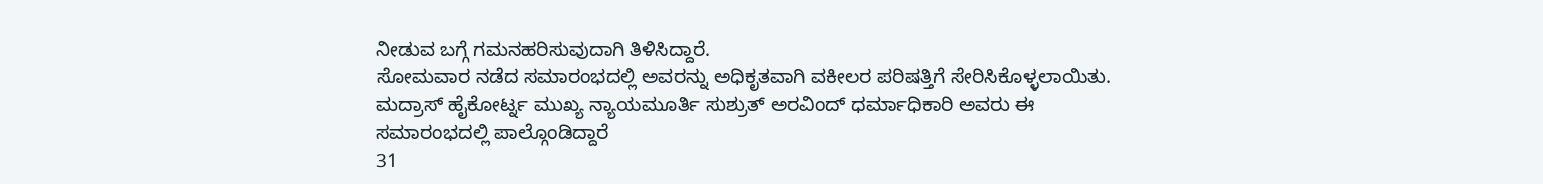ನೀಡುವ ಬಗ್ಗೆ ಗಮನಹರಿಸುವುದಾಗಿ ತಿಳಿಸಿದ್ದಾರೆ.
ಸೋಮವಾರ ನಡೆದ ಸಮಾರಂಭದಲ್ಲಿ ಅವರನ್ನು ಅಧಿಕೃತವಾಗಿ ವಕೀಲರ ಪರಿಷತ್ತಿಗೆ ಸೇರಿಸಿಕೊಳ್ಳಲಾಯಿತು. ಮದ್ರಾಸ್ ಹೈಕೋರ್ಟ್ನ ಮುಖ್ಯ ನ್ಯಾಯಮೂರ್ತಿ ಸುಶ್ರುತ್ ಅರವಿಂದ್ ಧರ್ಮಾಧಿಕಾರಿ ಅವರು ಈ ಸಮಾರಂಭದಲ್ಲಿ ಪಾಲ್ಗೊಂಡಿದ್ದಾರೆ
31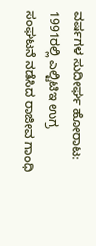ವರ್ಷಗಳ ಸುದೀರ್ಘ ಹೋರಾಟ:
1991ರಲ್ಲಿ ಎಲ್ಟಿಟಿಇ ಉಗ್ರ ಸಂಘಟನೆ ನಡೆಸಿದ ರಾಜೀವ ಗಾಂಧಿ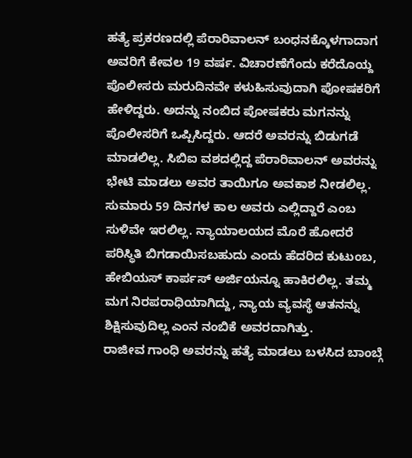ಹತ್ಯೆ ಪ್ರಕರಣದಲ್ಲಿ ಪೆರಾರಿವಾಲನ್ ಬಂಧನಕ್ಕೊಳಗಾದಾಗ ಅವರಿಗೆ ಕೇವಲ 19 ವರ್ಷ. ವಿಚಾರಣೆಗೆಂದು ಕರೆದೊಯ್ದ ಪೊಲೀಸರು ಮರುದಿನವೇ ಕಳುಹಿಸುವುದಾಗಿ ಪೋಷಕರಿಗೆ ಹೇಳಿದ್ದರು. ಅದನ್ನು ನಂಬಿದ ಪೋಷಕರು ಮಗನನ್ನು ಪೊಲೀಸರಿಗೆ ಒಪ್ಪಿಸಿದ್ದರು. ಆದರೆ ಅವರನ್ನು ಬಿಡುಗಡೆ ಮಾಡಲಿಲ್ಲ. ಸಿಬಿಐ ವಶದಲ್ಲಿದ್ದ ಪೆರಾರಿವಾಲನ್ ಅವರನ್ನು ಭೇಟಿ ಮಾಡಲು ಅವರ ತಾಯಿಗೂ ಅವಕಾಶ ನೀಡಲಿಲ್ಲ. ಸುಮಾರು 59 ದಿನಗಳ ಕಾಲ ಅವರು ಎಲ್ಲಿದ್ದಾರೆ ಎಂಬ ಸುಳಿವೇ ಇರಲಿಲ್ಲ. ನ್ಯಾಯಾಲಯದ ಮೊರೆ ಹೋದರೆ ಪರಿಸ್ಥಿತಿ ಬಿಗಡಾಯಿಸಬಹುದು ಎಂದು ಹೆದರಿದ ಕುಟುಂಬ, ಹೇಬಿಯಸ್ ಕಾರ್ಪಸ್ ಅರ್ಜಿಯನ್ನೂ ಹಾಕಿರಲಿಲ್ಲ. ತಮ್ಮ ಮಗ ನಿರಪರಾಧಿಯಾಗಿದ್ದು, ನ್ಯಾಯ ವ್ಯವಸ್ಥೆ ಆತನನ್ನು ಶಿಕ್ಷಿಸುವುದಿಲ್ಲ ಎಂನ ನಂಬಿಕೆ ಅವರದಾಗಿತ್ತು.
ರಾಜೀವ ಗಾಂಧಿ ಅವರನ್ನು ಹತ್ಯೆ ಮಾಡಲು ಬಳಸಿದ ಬಾಂಬ್ಗೆ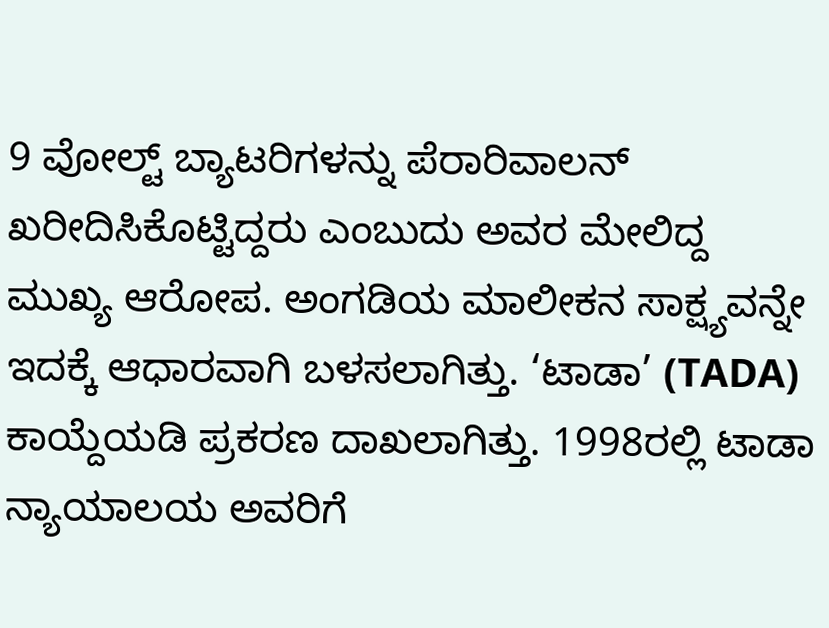9 ವೋಲ್ಟ್ ಬ್ಯಾಟರಿಗಳನ್ನು ಪೆರಾರಿವಾಲನ್ ಖರೀದಿಸಿಕೊಟ್ಟಿದ್ದರು ಎಂಬುದು ಅವರ ಮೇಲಿದ್ದ ಮುಖ್ಯ ಆರೋಪ. ಅಂಗಡಿಯ ಮಾಲೀಕನ ಸಾಕ್ಷ್ಯವನ್ನೇ ಇದಕ್ಕೆ ಆಧಾರವಾಗಿ ಬಳಸಲಾಗಿತ್ತು. ‘ಟಾಡಾ’ (TADA) ಕಾಯ್ದೆಯಡಿ ಪ್ರಕರಣ ದಾಖಲಾಗಿತ್ತು. 1998ರಲ್ಲಿ ಟಾಡಾ ನ್ಯಾಯಾಲಯ ಅವರಿಗೆ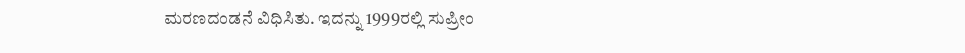ಮರಣದಂಡನೆ ವಿಧಿಸಿತು. ಇದನ್ನು 1999ರಲ್ಲಿ ಸುಪ್ರೀಂ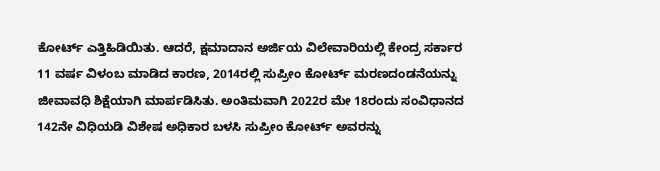ಕೋರ್ಟ್ ಎತ್ತಿಹಿಡಿಯಿತು. ಆದರೆ, ಕ್ಷಮಾದಾನ ಅರ್ಜಿಯ ವಿಲೇವಾರಿಯಲ್ಲಿ ಕೇಂದ್ರ ಸರ್ಕಾರ 11 ವರ್ಷ ವಿಳಂಬ ಮಾಡಿದ ಕಾರಣ, 2014ರಲ್ಲಿ ಸುಪ್ರೀಂ ಕೋರ್ಟ್ ಮರಣದಂಡನೆಯನ್ನು ಜೀವಾವಧಿ ಶಿಕ್ಷೆಯಾಗಿ ಮಾರ್ಪಡಿಸಿತು. ಅಂತಿಮವಾಗಿ 2022ರ ಮೇ 18ರಂದು ಸಂವಿಧಾನದ 142ನೇ ವಿಧಿಯಡಿ ವಿಶೇಷ ಅಧಿಕಾರ ಬಳಸಿ ಸುಪ್ರೀಂ ಕೋರ್ಟ್ ಅವರನ್ನು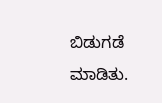ಬಿಡುಗಡೆ ಮಾಡಿತು.